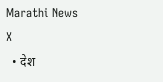Marathi News
X
  • देश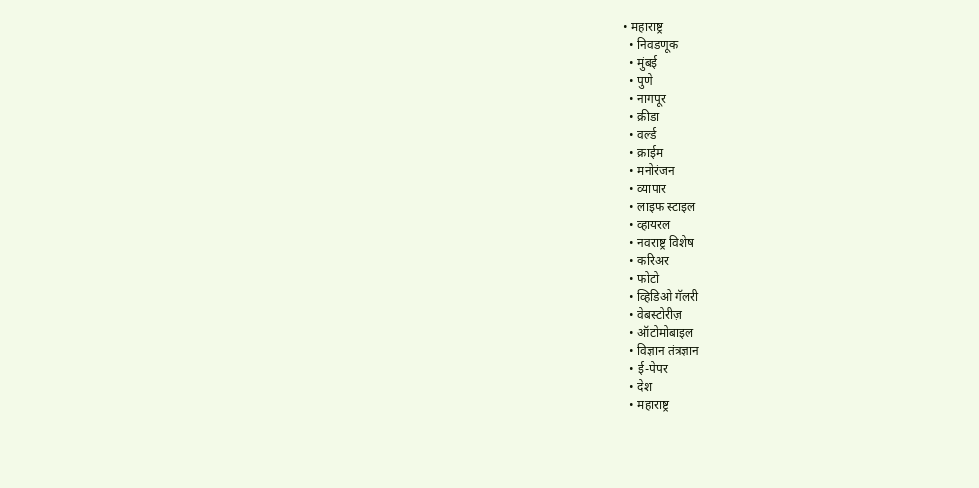• महाराष्ट्र
  • निवडणूक
  • मुंबई
  • पुणे
  • नागपूर
  • क्रीडा
  • वर्ल्ड
  • क्राईम
  • मनोरंजन
  • व्यापार
  • लाइफ स्टाइल
  • व्हायरल
  • नवराष्ट्र विशेष
  • करिअर
  • फोटो
  • व्हिडिओ गॅलरी
  • वेबस्टोरीज़
  • ऑटोमोबाइल
  • विज्ञान तंत्रज्ञान
  • ई-पेपर
  • देश
  • महाराष्ट्र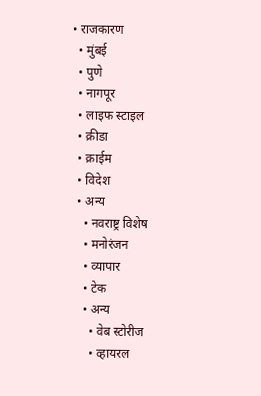• राजकारण
  • मुंबई
  • पुणे
  • नागपूर
  • लाइफ स्टाइल
  • क्रीडा
  • क्राईम
  • विदेश
  • अन्य
    • नवराष्ट्र विशेष
    • मनोरंजन
    • व्यापार
    • टेक
    • अन्य
      • वेब स्टोरीज
      • व्हायरल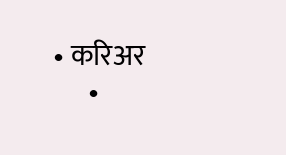• करिअर
      •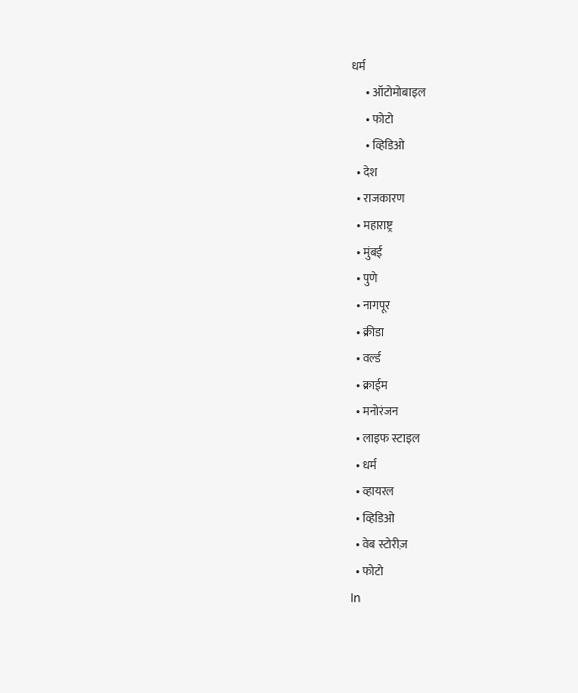धर्म
      • ऑटोमोबाइल
      • फोटो
      • व्हिडिओ
  • देश
  • राजकारण
  • महाराष्ट्र
  • मुंबई
  • पुणे
  • नागपूर
  • क्रीडा
  • वर्ल्ड
  • क्राईम
  • मनोरंजन
  • लाइफ स्टाइल
  • धर्म
  • व्हायरल
  • व्हिडिओ
  • वेब स्टोरीज़
  • फोटो
In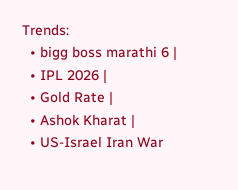Trends:
  • bigg boss marathi 6 |
  • IPL 2026 |
  • Gold Rate |
  • Ashok Kharat |
  • US-Israel Iran War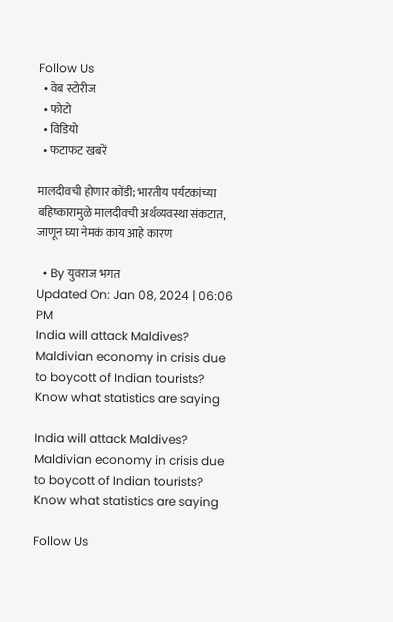Follow Us
  • वेब स्टोरीज
  • फोटो
  • विडियो
  • फटाफट खबरें

मालदीवची होणार कोंडी; भारतीय पर्यटकांच्या बहिष्कारामुळे मालदीवची अर्थव्यवस्था संकटात, जाणून घ्या नेमकं काय आहे कारण

  • By युवराज भगत
Updated On: Jan 08, 2024 | 06:06 PM
India will attack Maldives? Maldivian economy in crisis due to boycott of Indian tourists? Know what statistics are saying

India will attack Maldives? Maldivian economy in crisis due to boycott of Indian tourists? Know what statistics are saying

Follow Us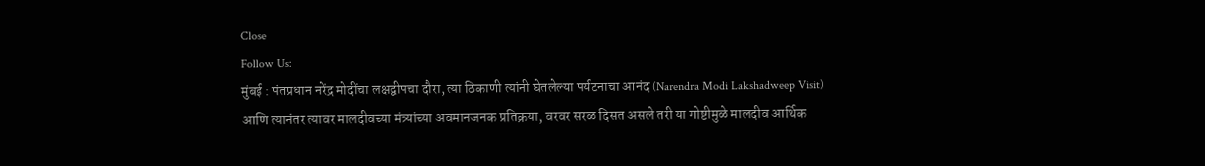Close
Follow Us:
मुंबई : पंतप्रधान नरेंद्र मोदींचा लक्षद्वीपचा दौरा, त्या ठिकाणी त्यांनी घेतलेल्या पर्यटनाचा आनंद (Narendra Modi Lakshadweep Visit)  आणि त्यानंतर त्यावर मालदीवच्या मंत्र्यांच्या अवमानजनक प्रतिक्रया, वरवर सरळ दिसत असले तरी या गोष्टीमुळे मालदीव आर्थिक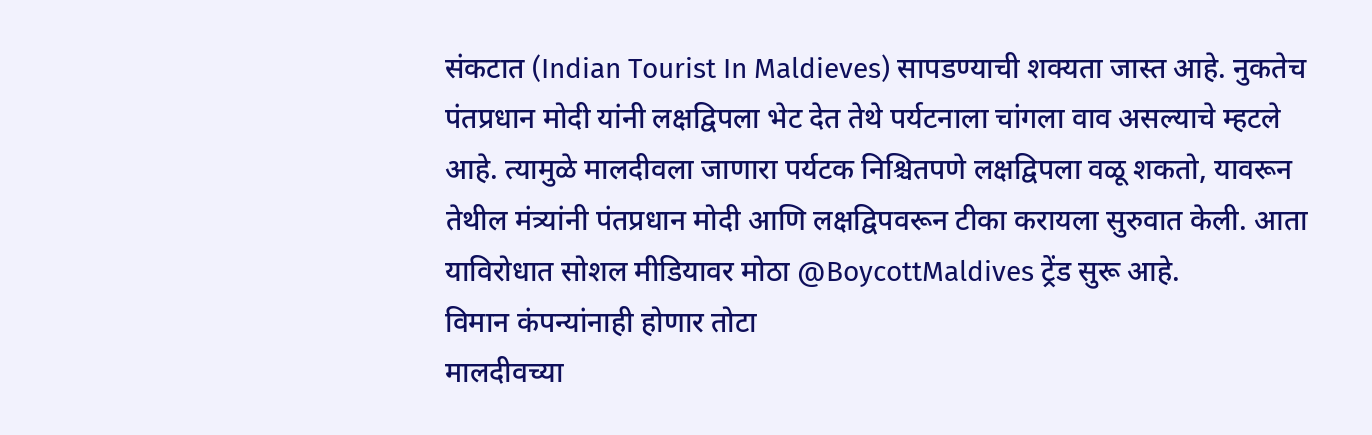संकटात (Indian Tourist In Maldieves) सापडण्याची शक्यता जास्त आहे. नुकतेच पंतप्रधान मोदी यांनी लक्षद्विपला भेट देत तेथे पर्यटनाला चांगला वाव असल्याचे म्हटले आहे. त्यामुळे मालदीवला जाणारा पर्यटक निश्चितपणे लक्षद्विपला वळू शकतो, यावरून तेथील मंत्र्यांनी पंतप्रधान मोदी आणि लक्षद्विपवरून टीका करायला सुरुवात केली. आता याविरोधात सोशल मीडियावर मोठा @BoycottMaldives ट्रेंड सुरू आहे.
विमान कंपन्यांनाही होणार तोटा
मालदीवच्या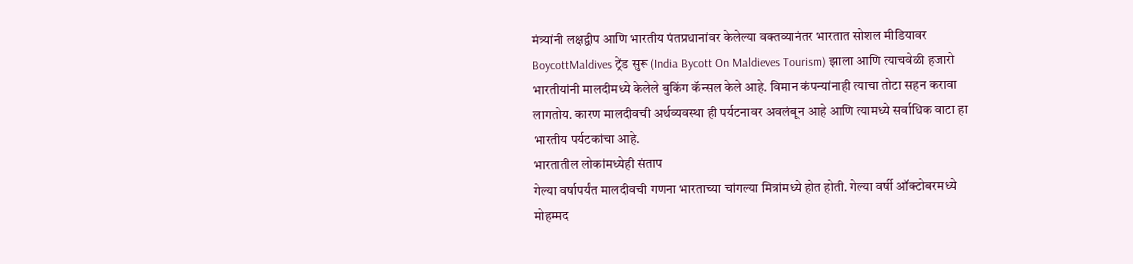मंत्र्यांनी लक्षद्वीप आणि भारतीय पंतप्रधानांवर केलेल्या वक्तव्यानंतर भारतात सोशल मीडियावर BoycottMaldives ट्रेंड सुरू (India Bycott On Maldieves Tourism) झाला आणि त्याचवेळी हजारो भारतीयांनी मालदीमध्ये केलेले बुकिंग कॅन्सल केले आहे. विमान कंपन्यांनाही त्याचा तोटा सहन करावा लागतोय. कारण मालदीवची अर्थव्यवस्था ही पर्यटनावर अवलंबून आहे आणि त्यामध्ये सर्वाधिक वाटा हा भारतीय पर्यटकांचा आहे.
भारतातील लोकांमध्येही संताप
गेल्या वर्षापर्यंत मालदीवची गणना भारताच्या चांगल्या मित्रांमध्ये होत होती. गेल्या वर्षी ऑक्टोबरमध्ये मोहम्मद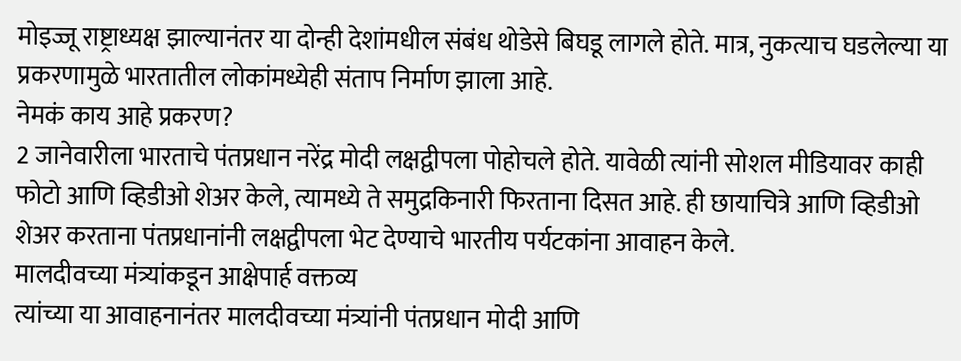मोइज्जू राष्ट्राध्यक्ष झाल्यानंतर या दोन्ही देशांमधील संबंध थोडेसे बिघडू लागले होते. मात्र, नुकत्याच घडलेल्या या प्रकरणामुळे भारतातील लोकांमध्येही संताप निर्माण झाला आहे.
नेमकं काय आहे प्रकरण?
2 जानेवारीला भारताचे पंतप्रधान नरेंद्र मोदी लक्षद्वीपला पोहोचले होते. यावेळी त्यांनी सोशल मीडियावर काही फोटो आणि व्हिडीओ शेअर केले, त्यामध्ये ते समुद्रकिनारी फिरताना दिसत आहे. ही छायाचित्रे आणि व्हिडीओ शेअर करताना पंतप्रधानांनी लक्षद्वीपला भेट देण्याचे भारतीय पर्यटकांना आवाहन केले.
मालदीवच्या मंत्र्यांकडून आक्षेपार्ह वक्तव्य
त्यांच्या या आवाहनानंतर मालदीवच्या मंत्र्यांनी पंतप्रधान मोदी आणि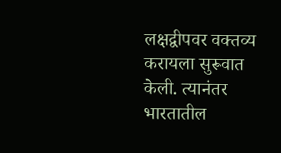लक्षद्वीपवर वक्तव्य करायला सुरूवात केली. त्यानंतर भारतातील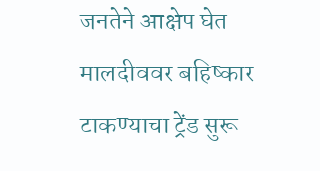जनतेने आक्षेप घेत मालदीववर बहिष्कार टाकण्याचा ट्रेंड सुरू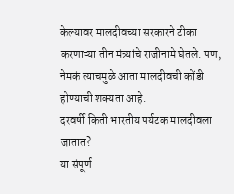केल्यावर मालदीवच्या सरकारने टीका करणाऱ्या तीन मंत्र्यांचे राजीनामे घेतले. पण, नेमकं त्याचमुळे आता मालदीवची कोंडी होण्याची शक्यता आहे.
दरवर्षी किती भारतीय पर्यटक मालदीवला जातात?
या संपूर्ण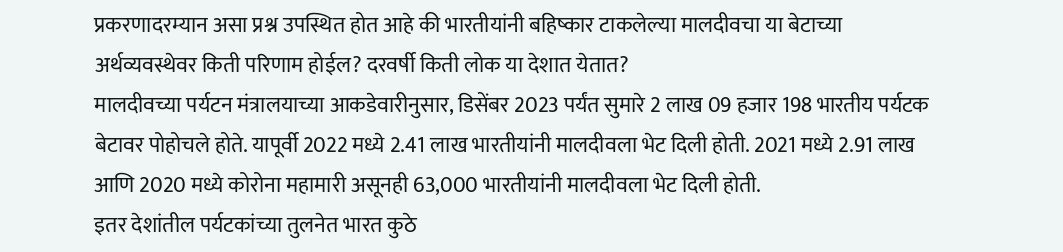प्रकरणादरम्यान असा प्रश्न उपस्थित होत आहे की भारतीयांनी बहिष्कार टाकलेल्या मालदीवचा या बेटाच्या अर्थव्यवस्थेवर किती परिणाम होईल? दरवर्षी किती लोक या देशात येतात?
मालदीवच्या पर्यटन मंत्रालयाच्या आकडेवारीनुसार, डिसेंबर 2023 पर्यंत सुमारे 2 लाख 09 हजार 198 भारतीय पर्यटक बेटावर पोहोचले होते. यापूर्वी 2022 मध्ये 2.41 लाख भारतीयांनी मालदीवला भेट दिली होती. 2021 मध्ये 2.91 लाख आणि 2020 मध्ये कोरोना महामारी असूनही 63,000 भारतीयांनी मालदीवला भेट दिली होती.
इतर देशांतील पर्यटकांच्या तुलनेत भारत कुठे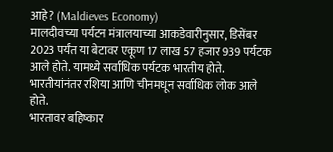आहे? (Maldieves Economy)
मालदीवच्या पर्यटन मंत्रालयाच्या आकडेवारीनुसार, डिसेंबर 2023 पर्यंत या बेटावर एकूण 17 लाख 57 हजार 939 पर्यटक आले होते. यामध्ये सर्वाधिक पर्यटक भारतीय होते. भारतीयांनंतर रशिया आणि चीनमधून सर्वाधिक लोक आले होते.
भारतावर बहिष्कार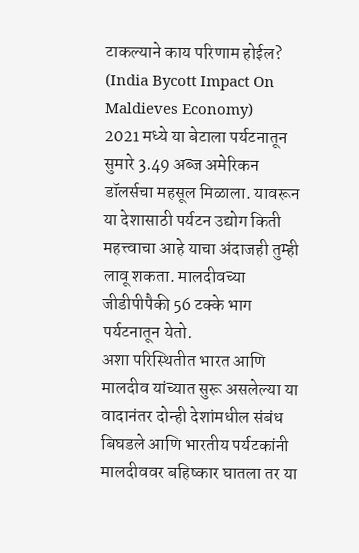टाकल्याने काय परिणाम होईल? (India Bycott Impact On Maldieves Economy)
2021 मध्ये या बेटाला पर्यटनातून सुमारे 3.49 अब्ज अमेरिकन डॉलर्सचा महसूल मिळाला. यावरून या देशासाठी पर्यटन उद्योग किती महत्त्वाचा आहे याचा अंदाजही तुम्ही लावू शकता. मालदीवच्या जीडीपीपैकी 56 टक्के भाग पर्यटनातून येतो.
अशा परिस्थितीत भारत आणि मालदीव यांच्यात सुरू असलेल्या या वादानंतर दोन्ही देशांमधील संबंध बिघडले आणि भारतीय पर्यटकांनी मालदीववर बहिष्कार घातला तर या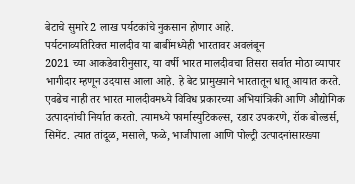बेटाचे सुमारे 2 लाख पर्यटकांचे नुकसान होणार आहे.
पर्यटनाव्यतिरिक्त मालदीव या बाबींमध्येही भारतावर अवलंबून
2021 च्या आकडेवारीनुसार, या वर्षी भारत मालदीवचा तिसरा सर्वात मोठा व्यापार भागीदार म्हणून उदयास आला आहे. हे बेट प्रामुख्याने भारतातून धातू आयात करते.
एवढेच नाही तर भारत मालदीवमध्ये विविध प्रकारच्या अभियांत्रिकी आणि औद्योगिक उत्पादनांची निर्यात करतो. त्यामध्ये फार्मास्युटिकल्स, रडार उपकरणे, रॉक बोल्डर्स, सिमेंट. त्यात तांदूळ, मसाले, फळे, भाजीपाला आणि पोल्ट्री उत्पादनांसारख्या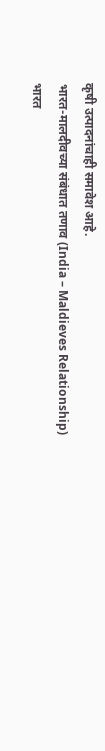कृषी उत्पादनांचाही समावेश आहे.
भारत-मालदीवच्या संबंधात तणाव (India – Maldieves Relationship)
भारत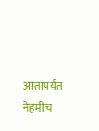आतापर्यंत नेहमीच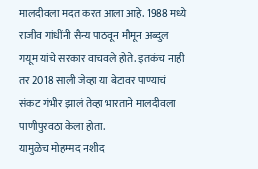मालदीवला मदत करत आला आहे. 1988 मध्ये राजीव गांधींनी सैन्य पाठवून मौमून अब्दुल गयूम यांचे सरकार वाचवले होते. इतकंच नाही तर 2018 साली जेव्हा या बेटावर पाण्याचं संकट गंभीर झालं तेव्हा भारताने मालदीवला पाणीपुरवठा केला होता.
यामुळेच मोहम्मद नशीद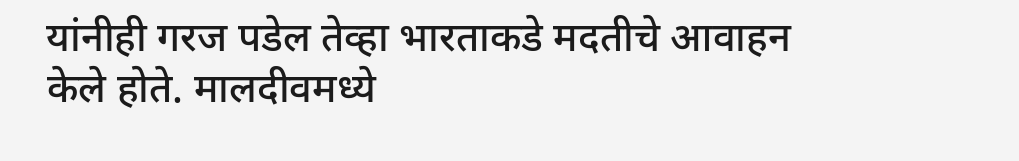यांनीही गरज पडेल तेव्हा भारताकडे मदतीचे आवाहन केले होते. मालदीवमध्ये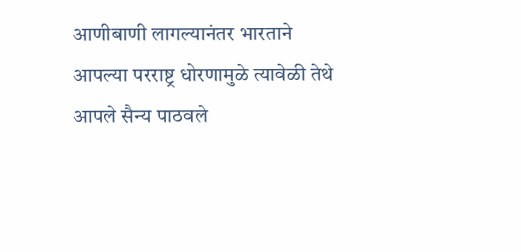आणीबाणी लागल्यानंतर भारताने आपल्या परराष्ट्र धोरणामुळे त्यावेळी तेथे आपले सैन्य पाठवले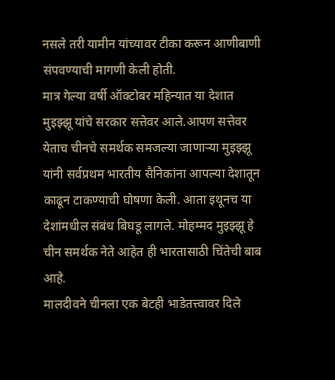नसले तरी यामीन यांच्यावर टीका करून आणीबाणी संपवण्याची मागणी केली होती.
मात्र गेल्या वर्षी ऑक्टोबर महिन्यात या देशात मुइझ्झू यांचे सरकार सत्तेवर आले.आपण सत्तेवर येताच चीनचे समर्थक समजल्या जाणाऱ्या मुइझ्झू यांनी सर्वप्रथम भारतीय सैनिकांना आपल्या देशातून काढून टाकण्याची घोषणा केली. आता इथूनच या देशांमधील संबंध बिघडू लागले. मोहम्मद मुइझ्झू हे चीन समर्थक नेते आहेत ही भारतासाठी चिंतेची बाब आहे.
मालदीवने चीनला एक बेटही भाडेतत्त्वावर दिले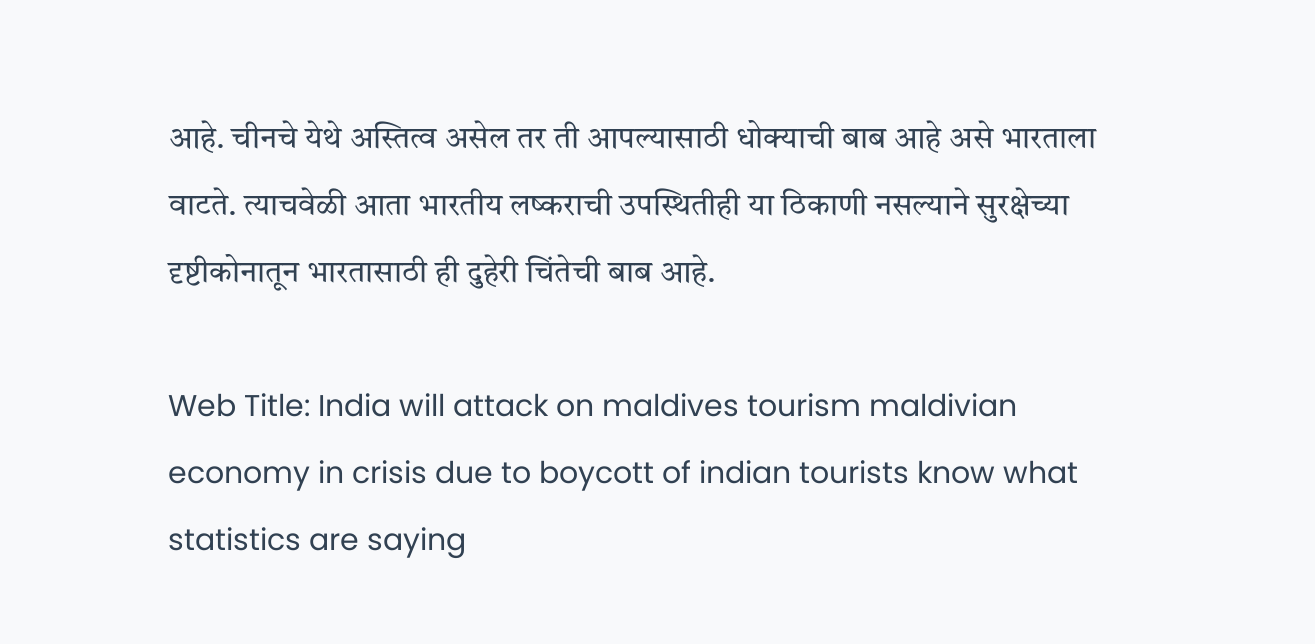आहे. चीनचे येथे अस्तित्व असेल तर ती आपल्यासाठी धोक्याची बाब आहे असे भारताला वाटते. त्याचवेळी आता भारतीय लष्कराची उपस्थितीही या ठिकाणी नसल्याने सुरक्षेच्या दृष्टीकोनातून भारतासाठी ही दुहेरी चिंतेची बाब आहे.

Web Title: India will attack on maldives tourism maldivian economy in crisis due to boycott of indian tourists know what statistics are saying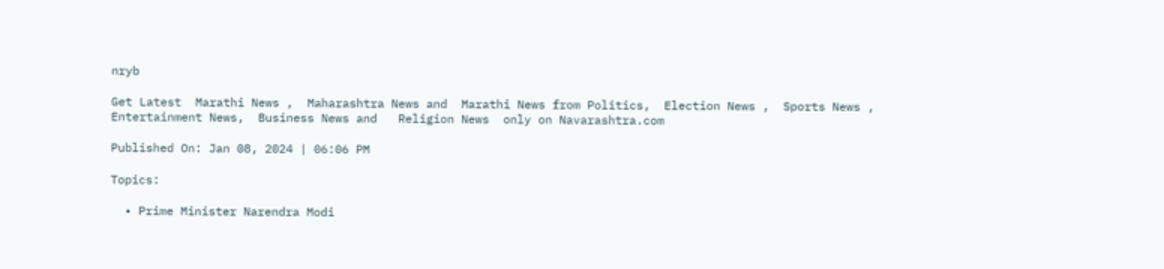nryb

Get Latest  Marathi News ,  Maharashtra News and  Marathi News from Politics,  Election News ,  Sports News ,  Entertainment News,  Business News and   Religion News  only on Navarashtra.com

Published On: Jan 08, 2024 | 06:06 PM

Topics:

  • Prime Minister Narendra Modi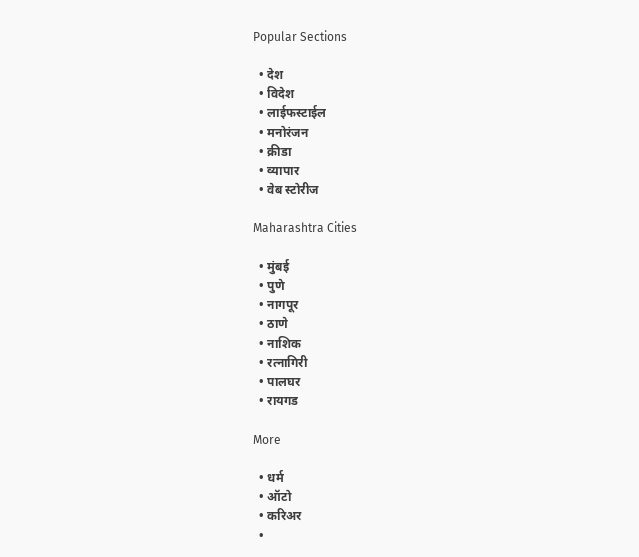Popular Sections

  • देश
  • विदेश
  • लाईफस्टाईल
  • मनोरंजन
  • क्रीडा
  • व्यापार
  • वेब स्टोरीज

Maharashtra Cities

  • मुंबई
  • पुणे
  • नागपूर
  • ठाणे
  • नाशिक
  • रत्नागिरी
  • पालघर
  • रायगड

More

  • धर्म
  • ऑटो
  • करिअर
  •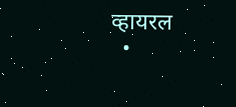व्हायरल
  •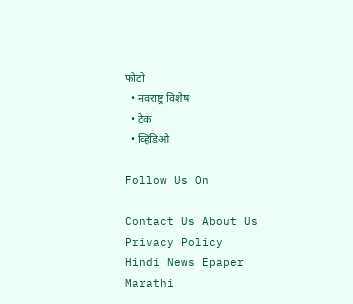फोटो
  • नवराष्ट्र विशेष
  • टेक
  • व्हिडिओ

Follow Us On

Contact Us About Us Privacy Policy
Hindi News Epaper Marathi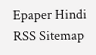Epaper Hindi RSS Sitemap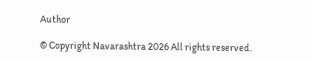Author

© Copyright Navarashtra 2026 All rights reserved.